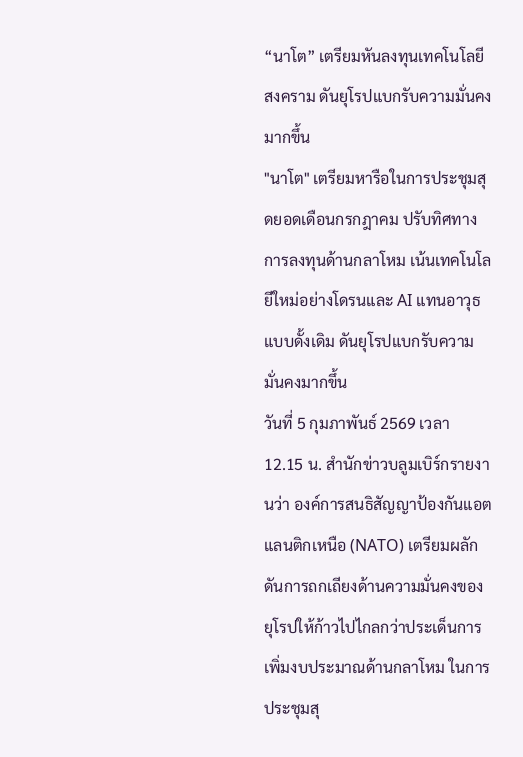“นาโต” เตรียมหันลงทุนเทคโนโลยีสงคราม ดันยุโรปแบกรับความมั่นคงมากขึ้น
"นาโต" เตรียมหารือในการประชุมสุดยอดเดือนกรกฎาคม ปรับทิศทางการลงทุนด้านกลาโหม เน้นเทคโนโลยีใหม่อย่างโดรนและ AI แทนอาวุธแบบดั้งเดิม ดันยุโรปแบกรับความมั่นคงมากขึ้น
วันที่ 5 กุมภาพันธ์ 2569 เวลา 12.15 น. สำนักข่าวบลูมเบิร์กรายงานว่า องค์การสนธิสัญญาป้องกันแอตแลนติกเหนือ (NATO) เตรียมผลักดันการถกเถียงด้านความมั่นคงของยุโรปให้ก้าวไปไกลกว่าประเด็นการเพิ่มงบประมาณด้านกลาโหม ในการประชุมสุ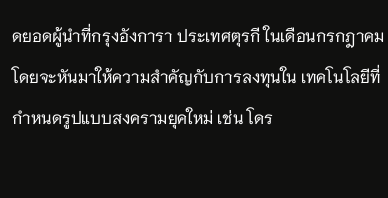ดยอดผู้นำที่กรุงอังการา ประเทศตุรกี ในเดือนกรกฎาคม โดยจะหันมาให้ความสำคัญกับการลงทุนใน เทคโนโลยีที่กำหนดรูปแบบสงครามยุคใหม่ เช่น โดร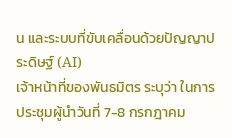น และระบบที่ขับเคลื่อนด้วยปัญญาประดิษฐ์ (AI)
เจ้าหน้าที่ของพันธมิตร ระบุว่า ในการประชุมผู้นำวันที่ 7-8 กรกฎาคม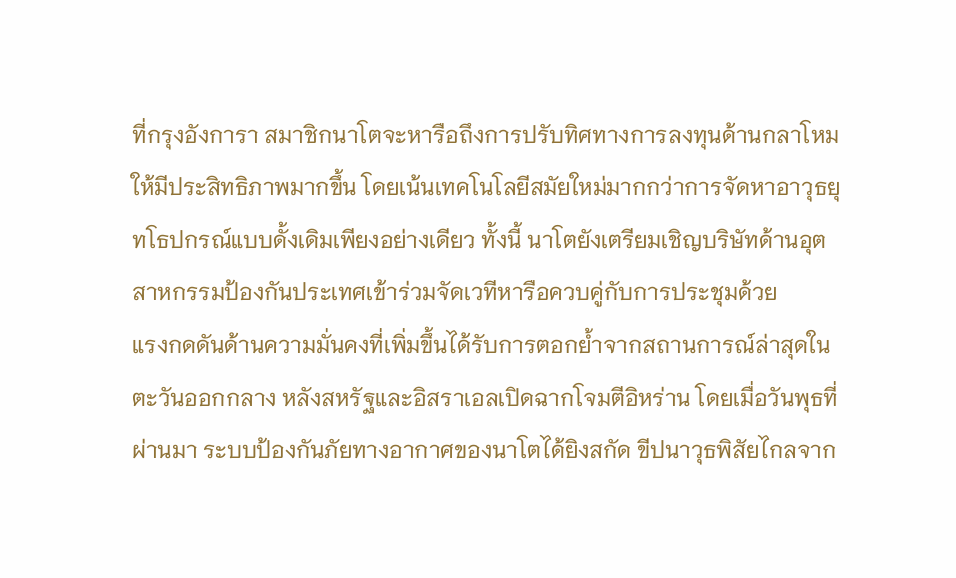ที่กรุงอังการา สมาชิกนาโตจะหารือถึงการปรับทิศทางการลงทุนด้านกลาโหมให้มีประสิทธิภาพมากขึ้น โดยเน้นเทคโนโลยีสมัยใหม่มากกว่าการจัดหาอาวุธยุทโธปกรณ์แบบดั้งเดิมเพียงอย่างเดียว ทั้งนี้ นาโตยังเตรียมเชิญบริษัทด้านอุตสาหกรรมป้องกันประเทศเข้าร่วมจัดเวทีหารือควบคู่กับการประชุมด้วย
แรงกดดันด้านความมั่นคงที่เพิ่มขึ้นได้รับการตอกย้ำจากสถานการณ์ล่าสุดในตะวันออกกลาง หลังสหรัฐและอิสราเอลเปิดฉากโจมตีอิหร่าน โดยเมื่อวันพุธที่ผ่านมา ระบบป้องกันภัยทางอากาศของนาโตได้ยิงสกัด ขีปนาวุธพิสัยไกลจาก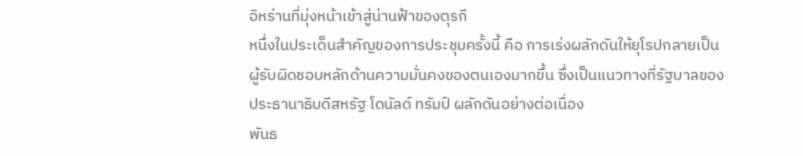อิหร่านที่มุ่งหน้าเข้าสู่น่านฟ้าของตุรกี
หนึ่งในประเด็นสำคัญของการประชุมครั้งนี้ คือ การเร่งผลักดันให้ยุโรปกลายเป็นผู้รับผิดชอบหลักด้านความมั่นคงของตนเองมากขึ้น ซึ่งเป็นแนวทางที่รัฐบาลของประธานาธิบดีสหรัฐ โดนัลด์ ทรัมป์ ผลักดันอย่างต่อเนื่อง
พันธ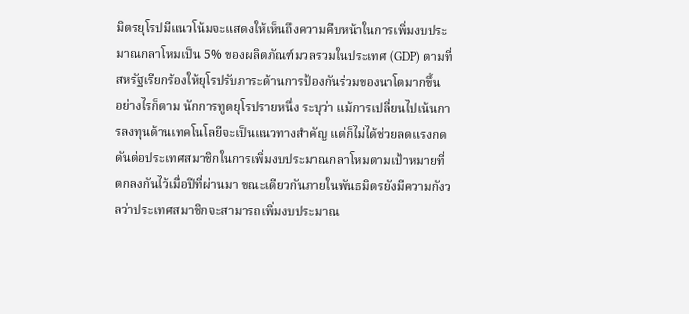มิตรยุโรปมีแนวโน้มจะแสดงให้เห็นถึงความคืบหน้าในการเพิ่มงบประมาณกลาโหมเป็น 5% ของผลิตภัณฑ์มวลรวมในประเทศ (GDP) ตามที่สหรัฐเรียกร้องให้ยุโรปรับภาระด้านการป้องกันร่วมของนาโตมากขึ้น
อย่างไรก็ตาม นักการทูตยุโรปรายหนึ่ง ระบุว่า แม้การเปลี่ยนไปเน้นการลงทุนด้านเทคโนโลยีจะเป็นแนวทางสำคัญ แต่ก็ไม่ได้ช่วยลดแรงกดดันต่อประเทศสมาชิกในการเพิ่มงบประมาณกลาโหมตามเป้าหมายที่ตกลงกันไว้เมื่อปีที่ผ่านมา ขณะเดียวกันภายในพันธมิตรยังมีความกังวลว่าประเทศสมาชิกจะสามารถเพิ่มงบประมาณ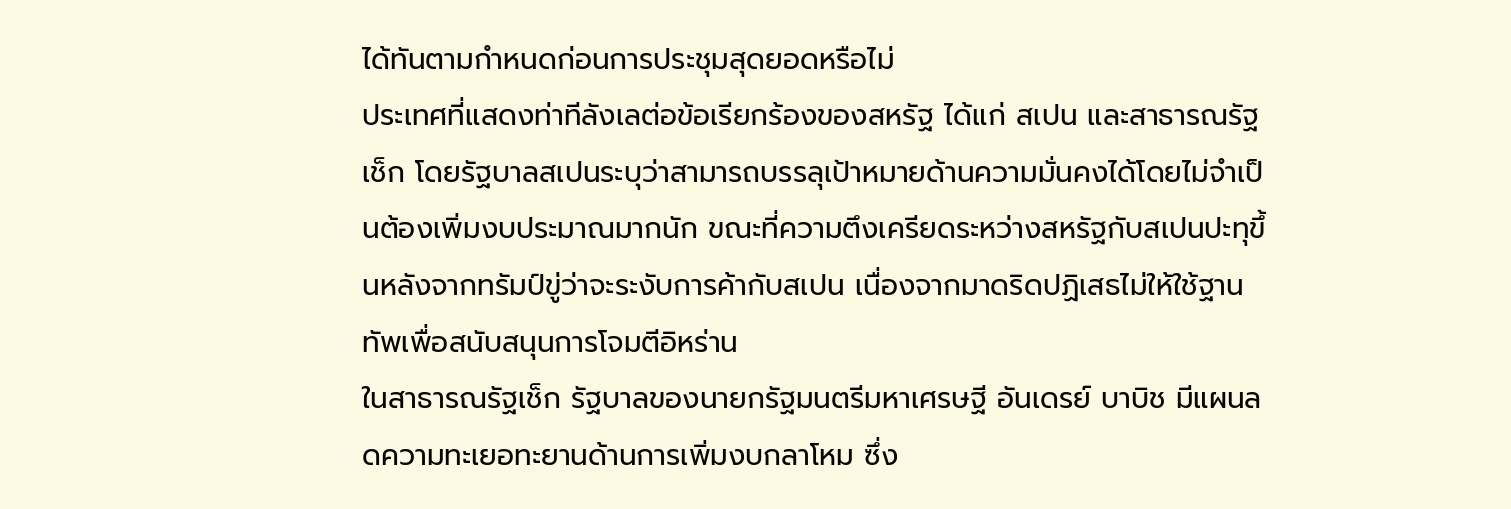ได้ทันตามกำหนดก่อนการประชุมสุดยอดหรือไม่
ประเทศที่แสดงท่าทีลังเลต่อข้อเรียกร้องของสหรัฐ ได้แก่ สเปน และสาธารณรัฐเช็ก โดยรัฐบาลสเปนระบุว่าสามารถบรรลุเป้าหมายด้านความมั่นคงได้โดยไม่จำเป็นต้องเพิ่มงบประมาณมากนัก ขณะที่ความตึงเครียดระหว่างสหรัฐกับสเปนปะทุขึ้นหลังจากทรัมป์ขู่ว่าจะระงับการค้ากับสเปน เนื่องจากมาดริดปฏิเสธไม่ให้ใช้ฐานทัพเพื่อสนับสนุนการโจมตีอิหร่าน
ในสาธารณรัฐเช็ก รัฐบาลของนายกรัฐมนตรีมหาเศรษฐี อันเดรย์ บาบิช มีแผนลดความทะเยอทะยานด้านการเพิ่มงบกลาโหม ซึ่ง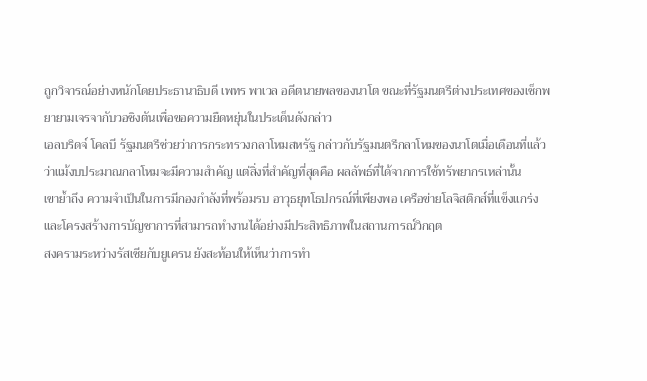ถูกวิจารณ์อย่างหนักโดยประธานาธิบดี เพทร พาเวล อดีตนายพลของนาโต ขณะที่รัฐมนตรีต่างประเทศของเช็กพยายามเจรจากับวอชิงตันเพื่อขอความยืดหยุ่นในประเด็นดังกล่าว
เอลบริดจ์ โคลบี รัฐมนตรีช่วยว่าการกระทรวงกลาโหมสหรัฐ กล่าวกับรัฐมนตรีกลาโหมของนาโตเมื่อเดือนที่แล้วว่าแม้งบประมาณกลาโหมจะมีความสำคัญ แต่สิ่งที่สำคัญที่สุดคือ ผลลัพธ์ที่ได้จากการใช้ทรัพยากรเหล่านั้น
เขาย้ำถึง ความจำเป็นในการมีกองกำลังที่พร้อมรบ อาวุธยุทโธปกรณ์ที่เพียงพอ เครือข่ายโลจิสติกส์ที่แข็งแกร่ง และโครงสร้างการบัญชาการที่สามารถทำงานได้อย่างมีประสิทธิภาพในสถานการณ์วิกฤต
สงครามระหว่างรัสเซียกับยูเครน ยังสะท้อนให้เห็นว่าการทำ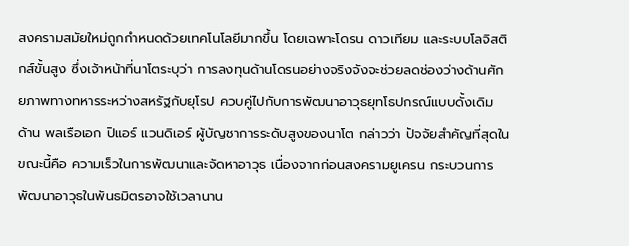สงครามสมัยใหม่ถูกกำหนดด้วยเทคโนโลยีมากขึ้น โดยเฉพาะโดรน ดาวเทียม และระบบโลจิสติกส์ขั้นสูง ซึ่งเจ้าหน้าที่นาโตระบุว่า การลงทุนด้านโดรนอย่างจริงจังจะช่วยลดช่องว่างด้านศักยภาพทางทหารระหว่างสหรัฐกับยุโรป ควบคู่ไปกับการพัฒนาอาวุธยุทโธปกรณ์แบบดั้งเดิม
ด้าน พลเรือเอก ปิแอร์ แวนดิเอร์ ผู้บัญชาการระดับสูงของนาโต กล่าวว่า ปัจจัยสำคัญที่สุดในขณะนี้คือ ความเร็วในการพัฒนาและจัดหาอาวุธ เนื่องจากก่อนสงครามยูเครน กระบวนการพัฒนาอาวุธในพันธมิตรอาจใช้เวลานาน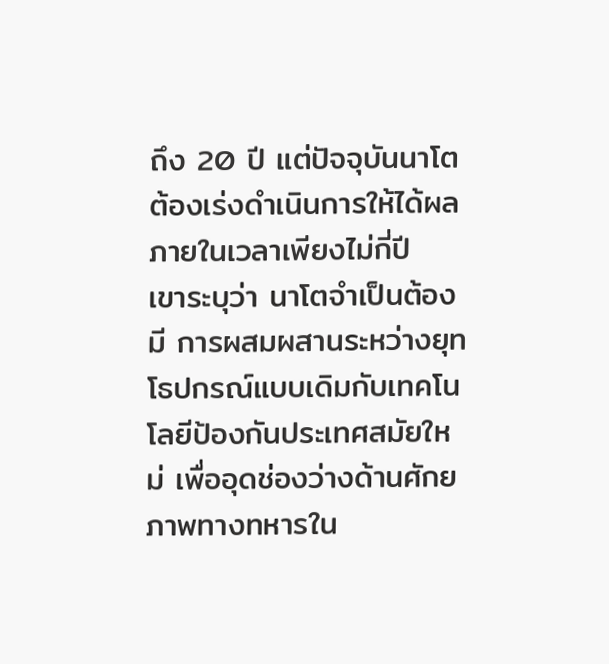ถึง 20 ปี แต่ปัจจุบันนาโตต้องเร่งดำเนินการให้ได้ผลภายในเวลาเพียงไม่กี่ปี
เขาระบุว่า นาโตจำเป็นต้องมี การผสมผสานระหว่างยุทโธปกรณ์แบบเดิมกับเทคโนโลยีป้องกันประเทศสมัยใหม่ เพื่ออุดช่องว่างด้านศักยภาพทางทหารใน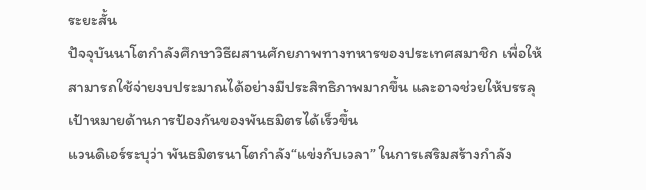ระยะสั้น
ปัจจุบันนาโตกำลังศึกษาวิธีผสานศักยภาพทางทหารของประเทศสมาชิก เพื่อให้สามารถใช้จ่ายงบประมาณได้อย่างมีประสิทธิภาพมากขึ้น และอาจช่วยให้บรรลุเป้าหมายด้านการป้องกันของพันธมิตรได้เร็วขึ้น
แวนดิเอร์ระบุว่า พันธมิตรนาโตกำลัง“แข่งกับเวลา” ในการเสริมสร้างกำลัง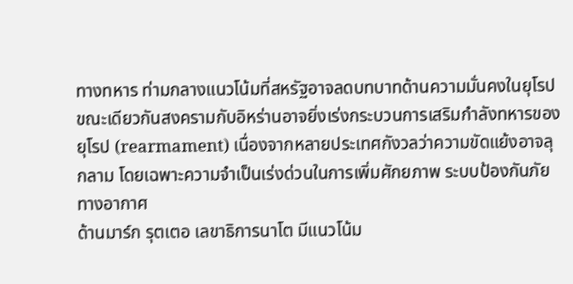ทางทหาร ท่ามกลางแนวโน้มที่สหรัฐอาจลดบทบาทด้านความมั่นคงในยุโรป
ขณะเดียวกันสงครามกับอิหร่านอาจยิ่งเร่งกระบวนการเสริมกำลังทหารของยุโรป (rearmament) เนื่องจากหลายประเทศกังวลว่าความขัดแย้งอาจลุกลาม โดยเฉพาะความจำเป็นเร่งด่วนในการเพิ่มศักยภาพ ระบบป้องกันภัยทางอากาศ
ด้านมาร์ก รุตเตอ เลขาธิการนาโต มีแนวโน้ม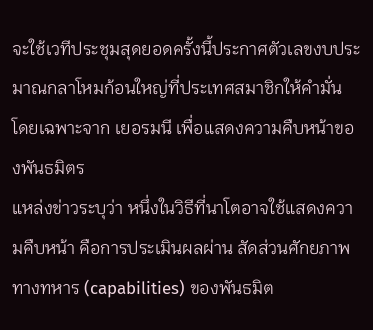จะใช้เวทีประชุมสุดยอดครั้งนี้ประกาศตัวเลขงบประมาณกลาโหมก้อนใหญ่ที่ประเทศสมาชิกให้คำมั่น โดยเฉพาะจาก เยอรมนี เพื่อแสดงความคืบหน้าของพันธมิตร
แหล่งข่าวระบุว่า หนึ่งในวิธีที่นาโตอาจใช้แสดงความคืบหน้า คือการประเมินผลผ่าน สัดส่วนศักยภาพทางทหาร (capabilities) ของพันธมิต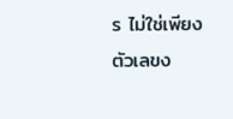ร ไม่ใช่เพียงตัวเลขง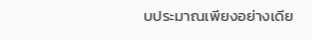บประมาณเพียงอย่างเดีย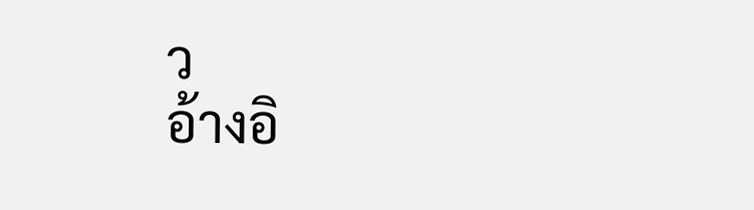ว
อ้างอิ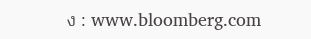ง : www.bloomberg.com